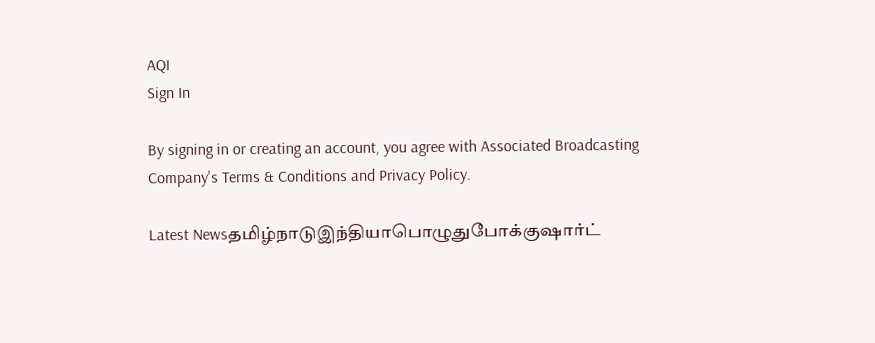AQI
Sign In

By signing in or creating an account, you agree with Associated Broadcasting Company's Terms & Conditions and Privacy Policy.

Latest Newsதமிழ்நாடுஇந்தியாபொழுதுபோக்குஷார்ட்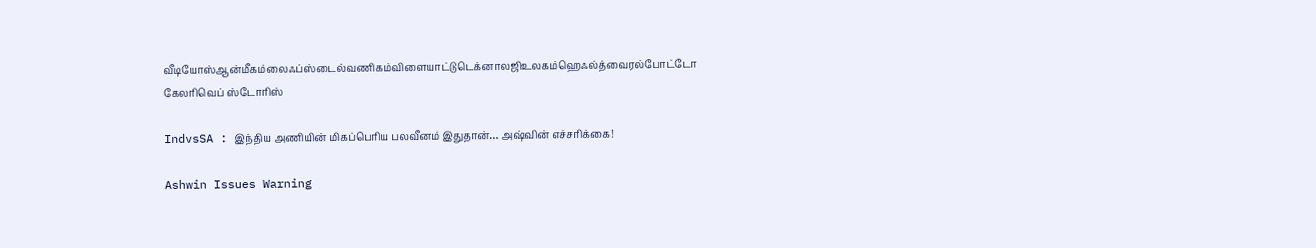வீடியோஸ்ஆன்மீகம்லைஃப்ஸ்டைல்வணிகம்விளையாட்டுடெக்னாலஜிஉலகம்ஹெஃல்த்வைரல்போட்டோ கேலரிவெப் ஸ்டோரிஸ்

IndvsSA : இந்திய அணியின் மிகப்பெரிய பலவீனம் இதுதான்… அஷ்வின் எச்சரிக்கை!

Ashwin Issues Warning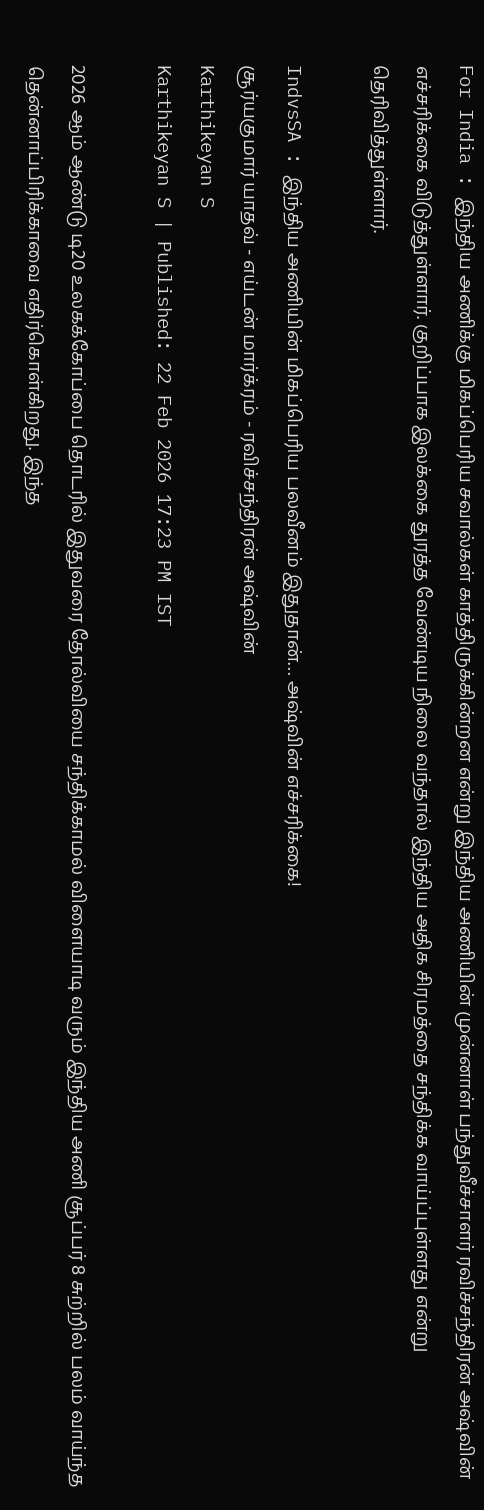For India : இந்திய அணிக்கு மிகப்பெரிய சவால்கள் காத்திருக்கின்றன என்று இந்திய அணியின் முன்னாள் பந்துவீச்சாளர் ரவிச்சந்திரன் அஷ்வின் எச்சரிக்கை விடுத்துள்ளார். குறிப்பாக இலக்கை துரத்த வேண்டிய நிலை வந்தால் இந்திய அதிக சிரமத்தை சந்திக்க வாய்ப்புள்ளது என்று தெரிவித்துள்ளார்.

IndvsSA : இந்திய அணியின் மிகப்பெரிய பலவீனம் இதுதான்… அஷ்வின் எச்சரிக்கை!
சூர்யகுமார் யாதவ் - எய்டன் மார்க்ரம் - ரவிச்சந்திரன் அஷ்வின்
Karthikeyan S
Karthikeyan S | Published: 22 Feb 2026 17:23 PM IST

2026 ஆம் ஆண்டு டி20 உலகக்கோப்பை தொடரில் இதுவரை தோல்வியை சந்திக்காமல் விளையாடி வரும் இந்திய அணி சூப்பர் 8 சுற்றில் பலம் வாய்ந்த தென்னாப்பிரிக்காவை எதிர்கொள்கிறது. இந்த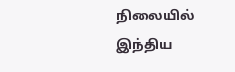நிலையில் இந்திய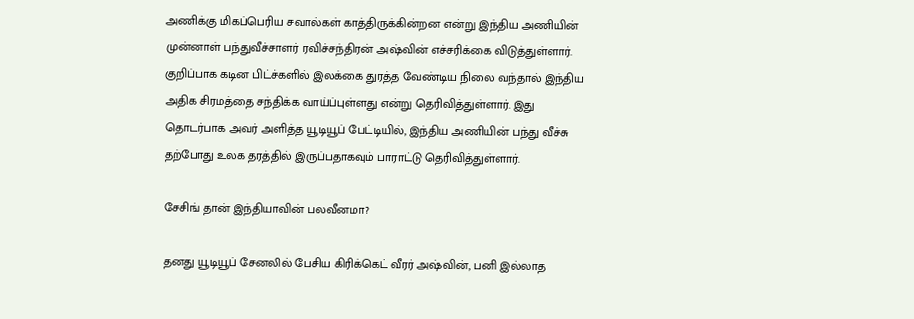அணிக்கு மிகப்பெரிய சவால்கள் காத்திருக்கின்றன என்று இந்திய அணியின் முன்னாள் பந்துவீச்சாளர் ரவிச்சந்திரன் அஷ்வின் எச்சரிக்கை விடுத்துள்ளார். குறிப்பாக கடின பிட்ச்களில் இலக்கை துரத்த வேண்டிய நிலை வந்தால் இந்திய அதிக சிரமத்தை சந்திக்க வாய்ப்புள்ளது என்று தெரிவித்துள்ளார். இது தொடர்பாக அவர் அளித்த யூடியூப் பேட்டியில், இந்திய அணியின் பந்து வீச்சு தற்போது உலக தரத்தில் இருப்பதாகவும் பாராட்டு தெரிவித்துள்ளார்.

சேசிங் தான் இந்தியாவின் பலவீனமா?

தனது யூடியூப் சேனலில் பேசிய கிரிக்கெட் வீரர் அஷ்வின், பனி இல்லாத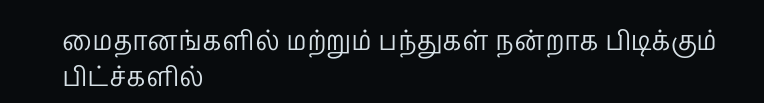மைதானங்களில் மற்றும் பந்துகள் நன்றாக பிடிக்கும் பிட்ச்களில்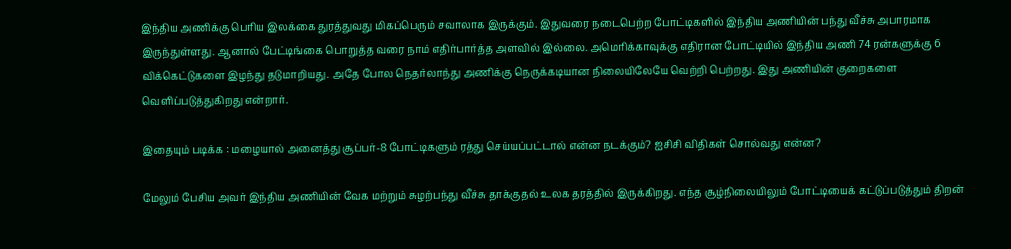இந்திய அணிக்கு பெரிய இலக்கை துரத்துவது மிகப்பெரும் சவாலாக இருக்கும். இதுவரை நடைபெற்ற போட்டிகளில் இந்திய அணியின் பந்து வீச்சு அபாரமாக இருந்துள்ளது. ஆனால் பேட்டிங்கை பொறுத்த வரை நாம் எதிர்பார்த்த அளவில் இல்லை. அமெரிக்காவுக்கு எதிரான போட்டியில் இந்திய அணி 74 ரன்களுக்கு 6 விக்கெட்டுகளை இழந்து தடுமாறியது. அதே போல நெதர்லாந்து அணிக்கு நெருக்கடியான நிலையிலேயே வெற்றி பெற்றது. இது அணியின் குறைகளை வெளிப்படுத்துகிறது என்றார்.

இதையும் படிக்க : மழையால் அனைத்து சூப்பர்-8 போட்டிகளும் ரத்து செய்யப்பட்டால் என்ன நடக்கும்? ஐசிசி விதிகள் சொல்வது என்ன?

மேலும் பேசிய அவர் இந்திய அணியின் வேக மற்றும் சுழற்பந்து வீச்சு தாக்குதல் உலக தரத்தில் இருக்கிறது. எந்த சூழ்நிலையிலும் போட்டியைக் கட்டுப்படுத்தும் திறன்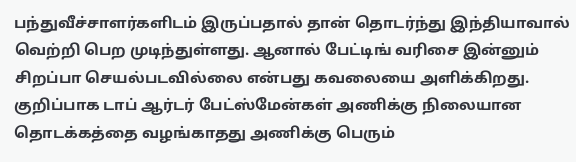பந்துவீச்சாளர்களிடம் இருப்பதால் தான் தொடர்ந்து இந்தியாவால் வெற்றி பெற முடிந்துள்ளது. ஆனால் பேட்டிங் வரிசை இன்னும் சிறப்பா செயல்படவில்லை என்பது கவலையை அளிக்கிறது. குறிப்பாக டாப் ஆர்டர் பேட்ஸ்மேன்கள் அணிக்கு நிலையான தொடக்கத்தை வழங்காதது அணிக்கு பெரும்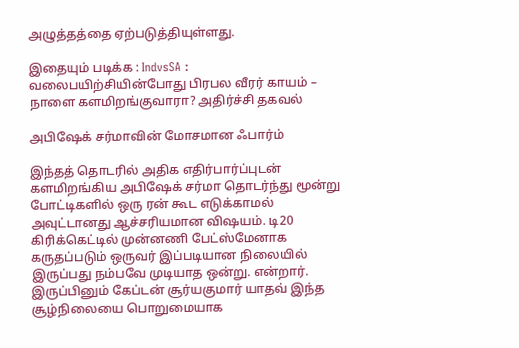அழுத்தத்தை ஏற்படுத்தியுள்ளது.

இதையும் படிக்க : IndvsSA : வலைபயிற்சியின்போது பிரபல வீரர் காயம் – நாளை களமிறங்குவாரா? அதிர்ச்சி தகவல்

அபிஷேக் சர்மாவின் மோசமான ஃபார்ம்

இந்தத் தொடரில் அதிக எதிர்பார்ப்புடன் களமிறங்கிய அபிஷேக் சர்மா தொடர்ந்து மூன்று போட்டிகளில் ஒரு ரன் கூட எடுக்காமல் அவுட்டானது ஆச்சரியமான விஷயம். டி20 கிரிக்கெட்டில் முன்னணி பேட்ஸ்மேனாக கருதப்படும் ஒருவர் இப்படியான நிலையில் இருப்பது நம்பவே முடியாத ஒன்று. என்றார். இருப்பினும் கேப்டன் சூர்யகுமார் யாதவ் இந்த சூழ்நிலையை பொறுமையாக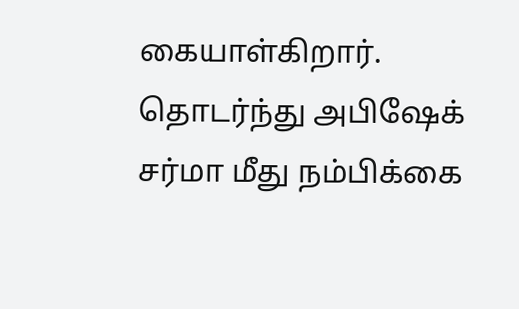கையாள்கிறார். தொடர்ந்து அபிஷேக் சர்மா மீது நம்பிக்கை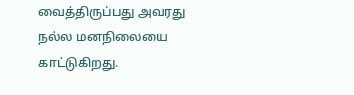வைத்திருப்பது அவரது நல்ல மனநிலையை காட்டுகிறது.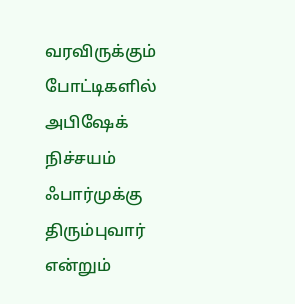வரவிருக்கும் போட்டிகளில் அபிஷேக் நிச்சயம் ஃபார்முக்கு திரும்புவார் என்றும்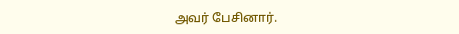அவர் பேசினார்.